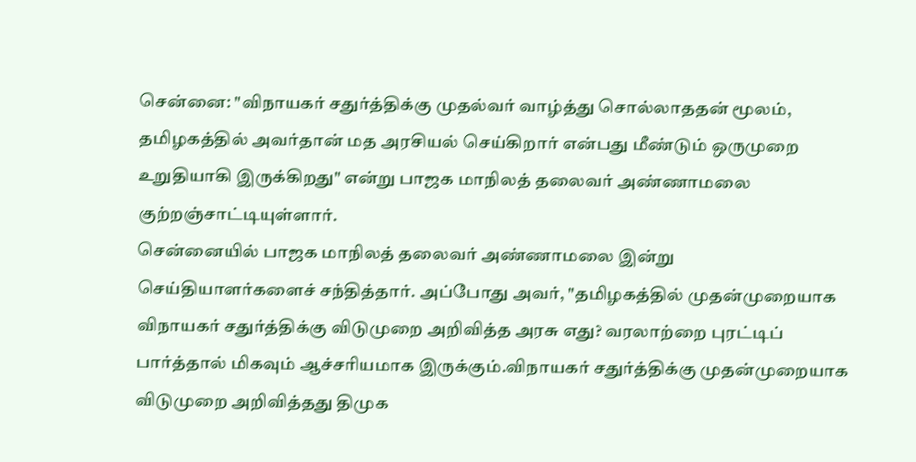சென்னை: "விநாயகர் சதுர்த்திக்கு முதல்வர் வாழ்த்து சொல்லாததன் மூலம், தமிழகத்தில் அவர்தான் மத அரசியல் செய்கிறார் என்பது மீண்டும் ஒருமுறை உறுதியாகி இருக்கிறது" என்று பாஜக மாநிலத் தலைவர் அண்ணாமலை குற்றஞ்சாட்டியுள்ளார்.
சென்னையில் பாஜக மாநிலத் தலைவர் அண்ணாமலை இன்று செய்தியாளர்களைச் சந்தித்தார். அப்போது அவர், "தமிழகத்தில் முதன்முறையாக விநாயகர் சதுர்த்திக்கு விடுமுறை அறிவித்த அரசு எது? வரலாற்றை புரட்டிப் பார்த்தால் மிகவும் ஆச்சரியமாக இருக்கும்.விநாயகர் சதுர்த்திக்கு முதன்முறையாக விடுமுறை அறிவித்தது திமுக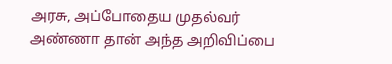அரசு, அப்போதைய முதல்வர் அண்ணா தான் அந்த அறிவிப்பை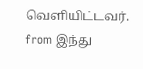வெளியிட்டவர்.
from இந்து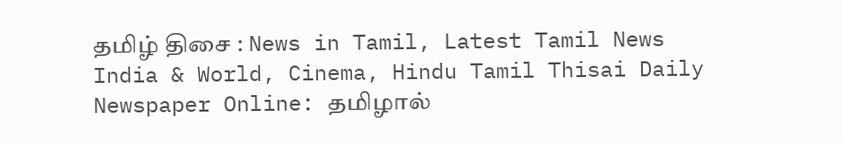தமிழ் திசை : News in Tamil, Latest Tamil News India & World, Cinema, Hindu Tamil Thisai Daily Newspaper Online: தமிழால்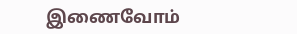இணைவோம்